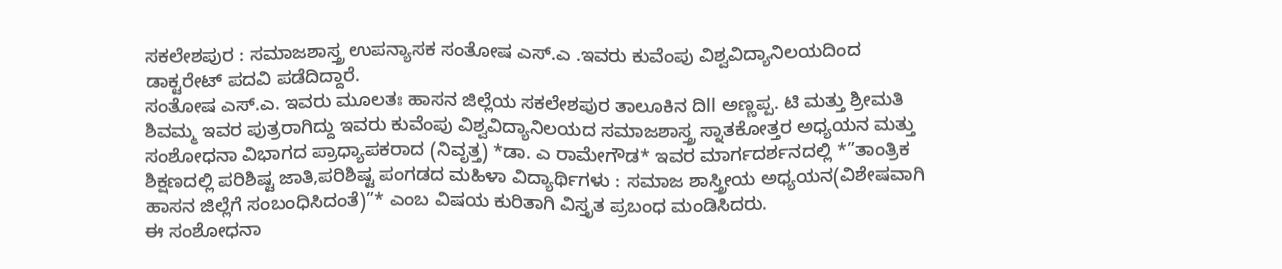ಸಕಲೇಶಪುರ : ಸಮಾಜಶಾಸ್ತ್ರ ಉಪನ್ಯಾಸಕ ಸಂತೋಷ ಎಸ್.ಎ .ಇವರು ಕುವೆಂಪು ವಿಶ್ವವಿದ್ಯಾನಿಲಯದಿಂದ ಡಾಕ್ಟರೇಟ್ ಪದವಿ ಪಡೆದಿದ್ದಾರೆ.
ಸಂತೋಷ ಎಸ್.ಎ. ಇವರು ಮೂಲತಃ ಹಾಸನ ಜಿಲ್ಲೆಯ ಸಕಲೇಶಪುರ ತಾಲೂಕಿನ ದಿll ಅಣ್ಣಪ್ಪ. ಟಿ ಮತ್ತು ಶ್ರೀಮತಿ ಶಿವಮ್ಮ ಇವರ ಪುತ್ರರಾಗಿದ್ದು ಇವರು ಕುವೆಂಪು ವಿಶ್ವವಿದ್ಯಾನಿಲಯದ ಸಮಾಜಶಾಸ್ತ್ರ ಸ್ನಾತಕೋತ್ತರ ಅಧ್ಯಯನ ಮತ್ತು ಸಂಶೋಧನಾ ವಿಭಾಗದ ಪ್ರಾಧ್ಯಾಪಕರಾದ (ನಿವೃತ್ತ) *ಡಾ. ಎ ರಾಮೇಗೌಡ* ಇವರ ಮಾರ್ಗದರ್ಶನದಲ್ಲಿ *”ತಾಂತ್ರಿಕ ಶಿಕ್ಷಣದಲ್ಲಿ ಪರಿಶಿಷ್ಟ ಜಾತಿ,ಪರಿಶಿಷ್ಟ ಪಂಗಡದ ಮಹಿಳಾ ವಿದ್ಯಾರ್ಥಿಗಳು : ಸಮಾಜ ಶಾಸ್ತ್ರೀಯ ಅಧ್ಯಯನ(ವಿಶೇಷವಾಗಿ ಹಾಸನ ಜಿಲ್ಲೆಗೆ ಸಂಬಂಧಿಸಿದಂತೆ)”* ಎಂಬ ವಿಷಯ ಕುರಿತಾಗಿ ವಿಸ್ತೃತ ಪ್ರಬಂಧ ಮಂಡಿಸಿದರು.
ಈ ಸಂಶೋಧನಾ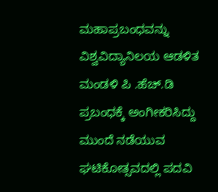ಮಹಾಪ್ರಬಂಧವನ್ನು ವಿಶ್ವವಿದ್ಯಾನಿಲಯ ಆಡಳಿತ ಮಂಡಳಿ ಪಿ .ಹೆಚ್.ಡಿ ಪ್ರಬಂಧಕ್ಕೆ ಅಂಗೀಕರಿಸಿದ್ದು ಮುಂದೆ ನಡೆಯುವ ಘಟಿಕೋತ್ಸವದಲ್ಲಿ ಪದವಿ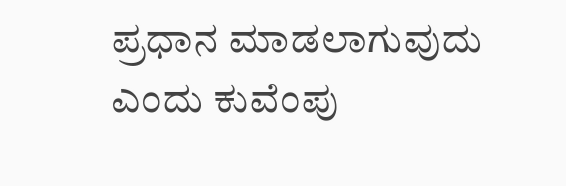ಪ್ರಧಾನ ಮಾಡಲಾಗುವುದು ಎಂದು ಕುವೆಂಪು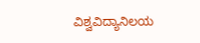ವಿಶ್ವವಿದ್ಯಾನಿಲಯ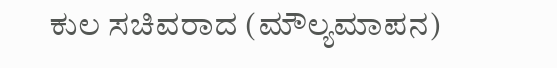ಕುಲ ಸಚಿವರಾದ (ಮೌಲ್ಯಮಾಪನ)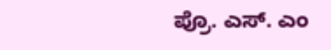ಪ್ರೊ. ಎಸ್. ಎಂ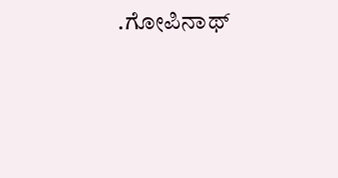.ಗೋಪಿನಾಥ್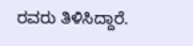ರವರು ತಿಳಿಸಿದ್ದಾರೆ.